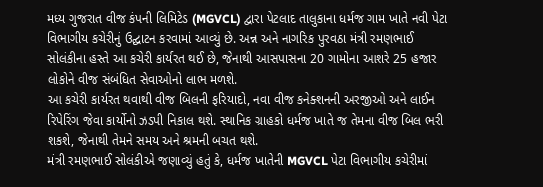મધ્ય ગુજરાત વીજ કંપની લિમિટેડ (MGVCL) દ્વારા પેટલાદ તાલુકાના ધર્મજ ગામ ખાતે નવી પેટા વિભાગીય કચેરીનું ઉદ્ઘાટન કરવામાં આવ્યું છે. અન્ન અને નાગરિક પુરવઠા મંત્રી રમણભાઈ સોલંકીના હસ્તે આ કચેરી કાર્યરત થઈ છે, જેનાથી આસપાસના 20 ગામોના આશરે 25 હજાર લોકોને વીજ સંબંધિત સેવાઓનો લાભ મળશે.
આ કચેરી કાર્યરત થવાથી વીજ બિલની ફરિયાદો, નવા વીજ કનેક્શનની અરજીઓ અને લાઈન રિપેરિંગ જેવા કાર્યોનો ઝડપી નિકાલ થશે. સ્થાનિક ગ્રાહકો ધર્મજ ખાતે જ તેમના વીજ બિલ ભરી શકશે, જેનાથી તેમને સમય અને શ્રમની બચત થશે.
મંત્રી રમણભાઈ સોલંકીએ જણાવ્યું હતું કે, ધર્મજ ખાતેની MGVCL પેટા વિભાગીય કચેરીમાં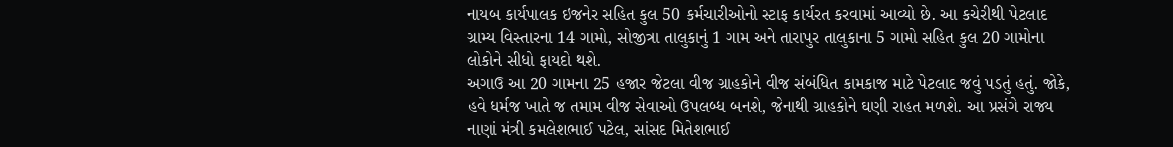નાયબ કાર્યપાલક ઇજનેર સહિત કુલ 50 કર્મચારીઓનો સ્ટાફ કાર્યરત કરવામાં આવ્યો છે. આ કચેરીથી પેટલાદ ગ્રામ્ય વિસ્તારના 14 ગામો, સોજીત્રા તાલુકાનું 1 ગામ અને તારાપુર તાલુકાના 5 ગામો સહિત કુલ 20 ગામોના લોકોને સીધો ફાયદો થશે.
અગાઉ આ 20 ગામના 25 હજાર જેટલા વીજ ગ્રાહકોને વીજ સંબંધિત કામકાજ માટે પેટલાદ જવું પડતું હતું. જોકે, હવે ધર્મજ ખાતે જ તમામ વીજ સેવાઓ ઉપલબ્ધ બનશે, જેનાથી ગ્રાહકોને ઘણી રાહત મળશે. આ પ્રસંગે રાજ્ય નાણાં મંત્રી કમલેશભાઈ પટેલ, સાંસદ મિતેશભાઈ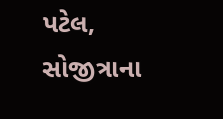પટેલ, સોજીત્રાના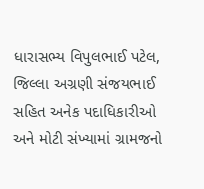ધારાસભ્ય વિપુલભાઈ પટેલ, જિલ્લા અગ્રણી સંજયભાઈ સહિત અનેક પદાધિકારીઓ અને મોટી સંખ્યામાં ગ્રામજનો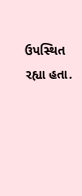ઉપસ્થિત રહ્યા હતા.